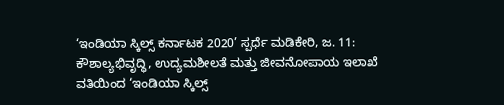‘ಇಂಡಿಯಾ ಸ್ಕಿಲ್ಸ್ ಕರ್ನಾಟಕ 2020’ ಸ್ಪರ್ಧೆ ಮಡಿಕೇರಿ, ಜ. 11: ಕೌಶಾಲ್ಯಭಿವೃದ್ಧಿ, ಉದ್ಯಮಶೀಲತೆ ಮತ್ತು ಜೀವನೋಪಾಯ ಇಲಾಖೆ ವತಿಯಿಂದ ‘ಇಂಡಿಯಾ ಸ್ಕಿಲ್ಸ್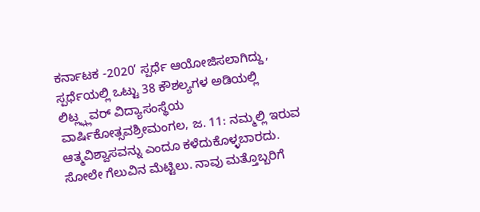ಕರ್ನಾಟಕ -2020’ ಸ್ಪರ್ಧೆ ಆಯೋಜಿಸಲಾಗಿದ್ದು, ಸ್ಪರ್ಧೆಯಲ್ಲಿ ಒಟ್ಟು 38 ಕೌಶಲ್ಯಗಳ ಅಡಿಯಲ್ಲಿ
ಲಿಟ್ಲ್ಫ್ಲವರ್ ವಿದ್ಯಾಸಂಸ್ಥೆಯ ವಾರ್ಷಿಕೋತ್ಸವಶ್ರೀಮಂಗಲ, ಜ. 11: ನಮ್ಮಲ್ಲಿ ಇರುವ ಆತ್ಮವಿಶ್ವಾಸವನ್ನು ಎಂದೂ ಕಳೆದುಕೊಳ್ಳಬಾರದು. ಸೋಲೇ ಗೆಲುವಿನ ಮೆಟ್ಟಿಲು. ನಾವು ಮತ್ತೊಬ್ಬರಿಗೆ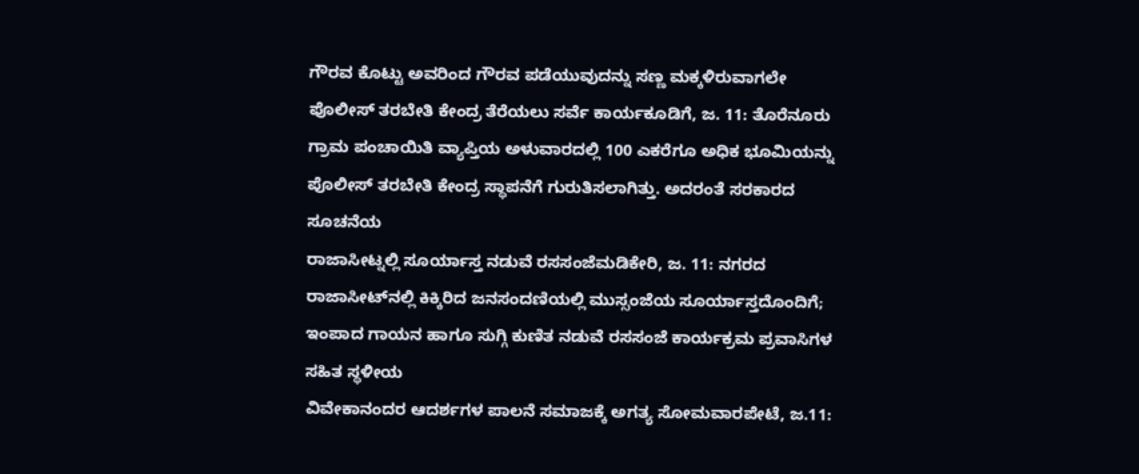ಗೌರವ ಕೊಟ್ಟು ಅವರಿಂದ ಗೌರವ ಪಡೆಯುವುದನ್ನು ಸಣ್ಣ ಮಕ್ಕಳಿರುವಾಗಲೇ
ಪೊಲೀಸ್ ತರಬೇತಿ ಕೇಂದ್ರ ತೆರೆಯಲು ಸರ್ವೆ ಕಾರ್ಯಕೂಡಿಗೆ, ಜ. 11: ತೊರೆನೂರು ಗ್ರಾಮ ಪಂಚಾಯಿತಿ ವ್ಯಾಪ್ತಿಯ ಅಳುವಾರದಲ್ಲಿ 100 ಎಕರೆಗೂ ಅಧಿಕ ಭೂಮಿಯನ್ನು ಪೊಲೀಸ್ ತರಬೇತಿ ಕೇಂದ್ರ ಸ್ಥಾಪನೆಗೆ ಗುರುತಿಸಲಾಗಿತ್ತು. ಅದರಂತೆ ಸರಕಾರದ ಸೂಚನೆಯ
ರಾಜಾಸೀಟ್ನಲ್ಲಿ ಸೂರ್ಯಾಸ್ತ ನಡುವೆ ರಸಸಂಜೆಮಡಿಕೇರಿ, ಜ. 11: ನಗರದ ರಾಜಾಸೀಟ್‍ನಲ್ಲಿ ಕಿಕ್ಕಿರಿದ ಜನಸಂದಣಿಯಲ್ಲಿ ಮುಸ್ಸಂಜೆಯ ಸೂರ್ಯಾಸ್ತದೊಂದಿಗೆ; ಇಂಪಾದ ಗಾಯನ ಹಾಗೂ ಸುಗ್ಗಿ ಕುಣಿತ ನಡುವೆ ರಸಸಂಜೆ ಕಾರ್ಯಕ್ರಮ ಪ್ರವಾಸಿಗಳ ಸಹಿತ ಸ್ಥಳೀಯ
ವಿವೇಕಾನಂದರ ಆದರ್ಶಗಳ ಪಾಲನೆ ಸಮಾಜಕ್ಕೆ ಅಗತ್ಯ ಸೋಮವಾರಪೇಟೆ, ಜ.11: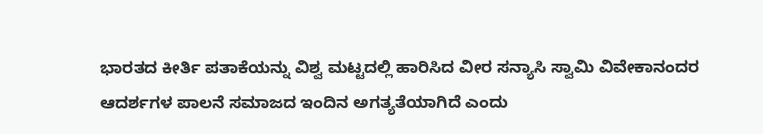ಭಾರತದ ಕೀರ್ತಿ ಪತಾಕೆಯನ್ನು ವಿಶ್ವ ಮಟ್ಟದಲ್ಲಿ ಹಾರಿಸಿದ ವೀರ ಸನ್ಯಾಸಿ ಸ್ವಾಮಿ ವಿವೇಕಾನಂದರ ಆದರ್ಶಗಳ ಪಾಲನೆ ಸಮಾಜದ ಇಂದಿನ ಅಗತ್ಯತೆಯಾಗಿದೆ ಎಂದು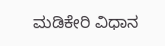ಮಡಿಕೇರಿ ವಿಧಾನ